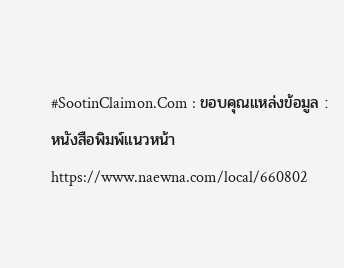#SootinClaimon.Com : ขอบคุณแหล่งข้อมูล : หนังสือพิมพ์แนวหน้า
https://www.naewna.com/local/660802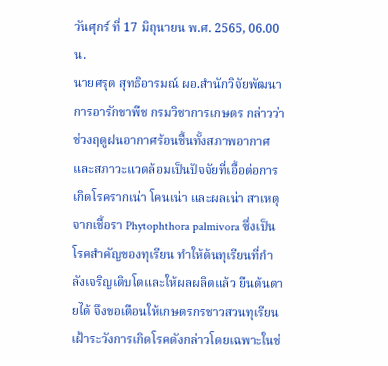วันศุกร์ ที่ 17 มิถุนายน พ.ศ. 2565, 06.00 น.
นายศรุต สุทธิอารมณ์ ผอ.สำนักวิจัยพัฒนาการอารักขาพืช กรมวิชาการเกษตร กล่าวว่า ช่วงฤดูฝนอากาศร้อนชื้นทั้งสภาพอากาศและสภาวะแวดล้อมเป็นปัจจัยที่เอื้อต่อการเกิดโรครากเน่า โคนเน่า และผลเน่า สาเหตุจากเชื้อรา Phytophthora palmivora ซึ่งเป็นโรคสำคัญของทุเรียน ทำให้ต้นทุเรียนที่กำลังเจริญเติบโตและให้ผลผลิตแล้ว ยืนต้นตายได้ จึงขอเตือนให้เกษตรกรชาวสวนทุเรียนเฝ้าระวังการเกิดโรคดังกล่าวโดยเฉพาะในช่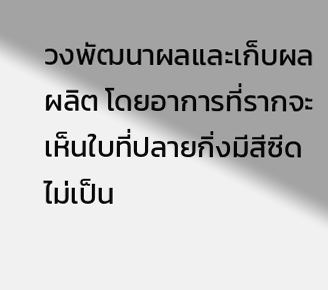วงพัฒนาผลและเก็บผลผลิต โดยอาการที่รากจะเห็นใบที่ปลายกิ่งมีสีซีดไม่เป็น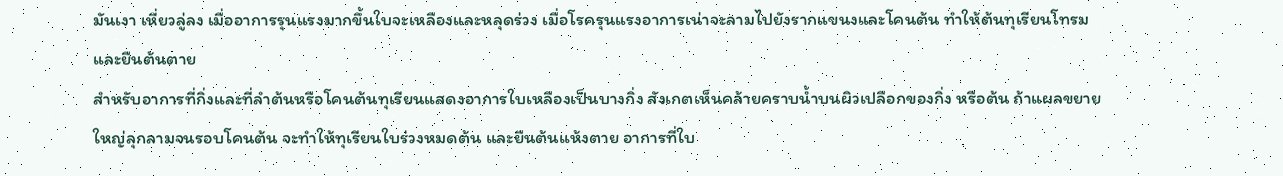มันเงา เหี่ยวลู่ลง เมื่ออาการรุนแรงมากขึ้นใบจะเหลืองและหลุดร่วง เมื่อโรครุนแรงอาการเน่าจะลามไปยังรากแขนงและโคนต้น ทำให้ต้นทุเรียนโทรมและยืนต้นตาย
สำหรับอาการที่กิ่งและที่ลำต้นหรือโคนต้นทุเรียนแสดงอาการใบเหลืองเป็นบางกิ่ง สังเกตเห็นคล้ายคราบน้ำบนผิวเปลือกของกิ่ง หรือต้น ถ้าแผลขยายใหญ่ลุกลามจนรอบโคนต้น จะทำให้ทุเรียนใบร่วงหมดต้น และยืนต้นแห้งตาย อาการที่ใบ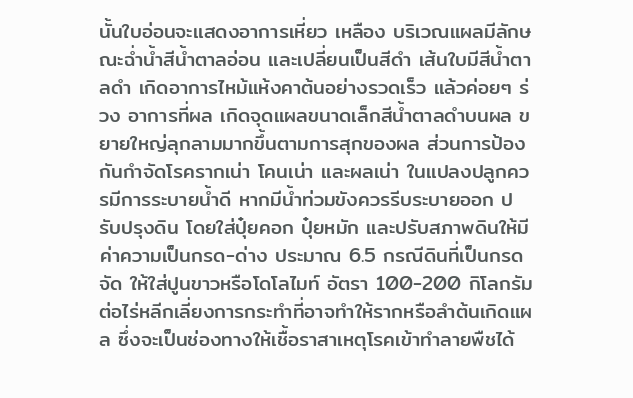นั้นใบอ่อนจะแสดงอาการเหี่ยว เหลือง บริเวณแผลมีลักษณะฉ่ำน้ำสีน้ำตาลอ่อน และเปลี่ยนเป็นสีดำ เส้นใบมีสีน้ำตาลดำ เกิดอาการไหม้แห้งคาต้นอย่างรวดเร็ว แล้วค่อยๆ ร่วง อาการที่ผล เกิดจุดแผลขนาดเล็กสีน้ำตาลดำบนผล ขยายใหญ่ลุกลามมากขึ้นตามการสุกของผล ส่วนการป้องกันกำจัดโรครากเน่า โคนเน่า และผลเน่า ในแปลงปลูกควรมีการระบายน้ำดี หากมีน้ำท่วมขังควรรีบระบายออก ปรับปรุงดิน โดยใส่ปุ๋ยคอก ปุ๋ยหมัก และปรับสภาพดินให้มีค่าความเป็นกรด-ด่าง ประมาณ 6.5 กรณีดินที่เป็นกรดจัด ให้ใส่ปูนขาวหรือโดโลไมท์ อัตรา 100-200 กิโลกรัมต่อไร่หลีกเลี่ยงการกระทำที่อาจทำให้รากหรือลำต้นเกิดแผล ซึ่งจะเป็นช่องทางให้เชื้อราสาเหตุโรคเข้าทำลายพืชได้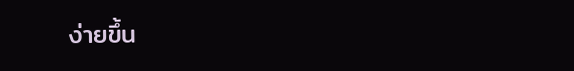ง่ายขึ้น